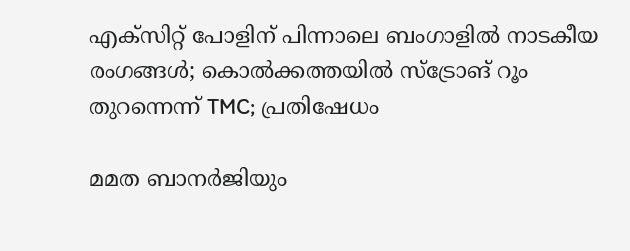എക്‌സിറ്റ് പോളിന് പിന്നാലെ ബംഗാളിൽ നാടകീയ രംഗങ്ങൾ; കൊൽക്കത്തയിൽ സ്‌ട്രോങ് റൂം തുറന്നെന്ന് TMC; പ്രതിഷേധം

മമത ബാനർജിയും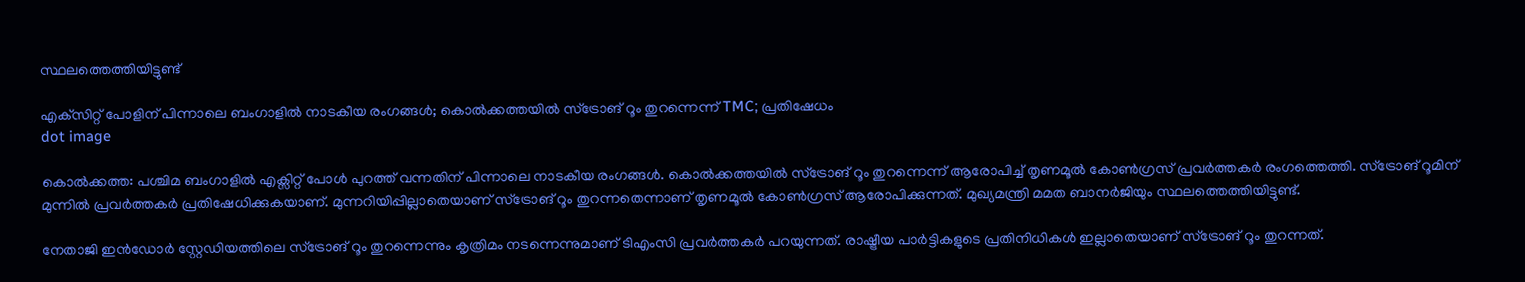സ്ഥലത്തെത്തിയിട്ടുണ്ട്

എക്‌സിറ്റ് പോളിന് പിന്നാലെ ബംഗാളിൽ നാടകീയ രംഗങ്ങൾ; കൊൽക്കത്തയിൽ സ്‌ട്രോങ് റൂം തുറന്നെന്ന് TMC; പ്രതിഷേധം
dot image

കൊൽക്കത്ത: പശ്ചിമ ബംഗാളിൽ എക്സിറ്റ് പോൾ പുറത്ത് വന്നതിന് പിന്നാലെ നാടകീയ രംഗങ്ങൾ. കൊൽക്കത്തയിൽ സ്ട്രോങ് റൂം തുറന്നെന്ന് ആരോപിച്ച് തൃണമൂൽ കോൺഗ്രസ് പ്രവർത്തകർ രംഗത്തെത്തി. സ്ട്രോങ് റൂമിന് മുന്നിൽ പ്രവർത്തകർ പ്രതിഷേധിക്കുകയാണ്. മുന്നറിയിപ്പില്ലാതെയാണ് സ്ട്രോങ് റൂം തുറന്നതെന്നാണ് തൃണമൂൽ കോൺഗ്രസ് ആരോപിക്കുന്നത്. മുഖ്യമന്ത്രി മമത ബാനർജിയും സ്ഥലത്തെത്തിയിട്ടുണ്ട്.

നേതാജി ഇൻഡോർ സ്റ്റേഡിയത്തിലെ സ്ട്രോങ് റൂം തുറന്നെന്നും കൃത്രിമം നടന്നെന്നുമാണ് ടിഎംസി പ്രവർത്തകർ പറയുന്നത്. രാഷ്ട്രീയ പാർട്ടികളുടെ പ്രതിനിധികൾ ഇല്ലാതെയാണ് സ്ട്രോങ് റൂം തുറന്നത്.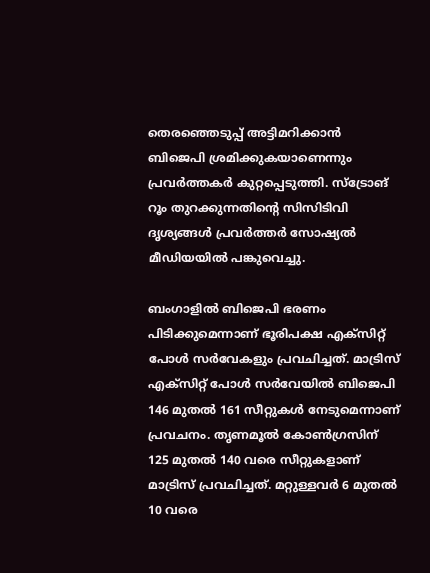തെരഞ്ഞെടുപ്പ് അട്ടിമറിക്കാൻ ബിജെപി ശ്രമിക്കുകയാണെന്നും പ്രവർത്തകർ കുറ്റപ്പെടുത്തി. സ്ട്രോങ് റൂം തുറക്കുന്നതിൻ്റെ സിസിടിവി ദൃശ്യങ്ങൾ പ്രവർത്തർ സോഷ്യൽ മീഡിയയിൽ പങ്കുവെച്ചു.

ബംഗാളിൽ ബിജെപി ഭരണം പിടിക്കുമെന്നാണ് ഭൂരിപക്ഷ എക്സിറ്റ് പോൾ സർവേകളും പ്രവചിച്ചത്. മാട്രിസ് എക്സിറ്റ് പോൾ സർവേയിൽ ബിജെപി 146 മുതൽ 161 സീറ്റുകൾ നേടുമെന്നാണ് പ്രവചനം. തൃണമൂൽ കോൺഗ്രസിന് 125 മുതൽ 140 വരെ സീറ്റുകളാണ് മാട്രിസ് പ്രവചിച്ചത്. മറ്റുള്ളവർ 6 മുതൽ 10 വരെ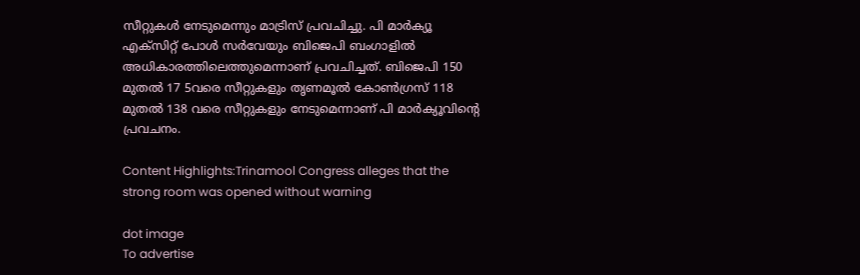സീറ്റുകൾ നേടുമെന്നും മാട്രിസ് പ്രവചിച്ചു. പി മാർക്യൂ എക്സിറ്റ് പോൾ സർവേയും ബിജെപി ബംഗാളിൽ അധികാരത്തിലെത്തുമെന്നാണ് പ്രവചിച്ചത്. ബിജെപി 150 മുതൽ 17 5വരെ സീറ്റുകളും തൃണമൂൽ കോൺഗ്രസ് 118 മുതൽ 138 വരെ സീറ്റുകളും നേടുമെന്നാണ് പി മാർക്യൂവിൻ്റെ പ്രവചനം.

Content Highlights:Trinamool Congress alleges that the strong room was opened without warning

dot image
To advertise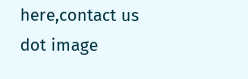here,contact us
dot image